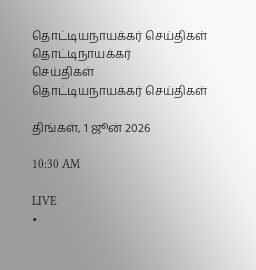தொட்டியநாயக்கர் செய்திகள்
தொட்டிநாயக்கர்
செய்திகள்
தொட்டியநாயக்கர் செய்திகள்

திங்கள், 1 ஜூன் 2026

10:30 AM

LIVE
•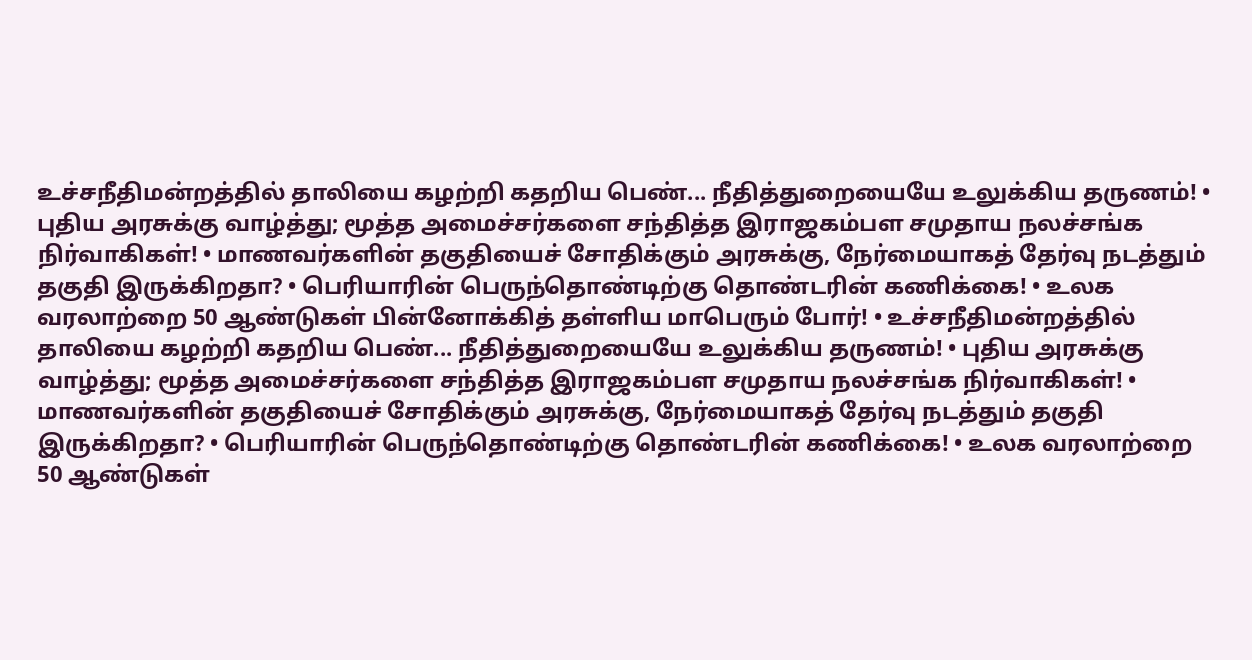உச்சநீதிமன்றத்தில் தாலியை கழற்றி கதறிய பெண்... நீதித்துறையையே உலுக்கிய தருணம்! • புதிய அரசுக்கு வாழ்த்து; மூத்த அமைச்சர்களை சந்தித்த இராஜகம்பள சமுதாய நலச்சங்க நிர்வாகிகள்! • மாணவர்களின் தகுதியைச் சோதிக்கும் அரசுக்கு, நேர்மையாகத் தேர்வு நடத்தும் தகுதி இருக்கிறதா? • பெரியாரின் பெருந்தொண்டிற்கு தொண்டரின் கணிக்கை! • உலக வரலாற்றை 50 ஆண்டுகள் பின்னோக்கித் தள்ளிய மாபெரும் போர்! • உச்சநீதிமன்றத்தில் தாலியை கழற்றி கதறிய பெண்... நீதித்துறையையே உலுக்கிய தருணம்! • புதிய அரசுக்கு வாழ்த்து; மூத்த அமைச்சர்களை சந்தித்த இராஜகம்பள சமுதாய நலச்சங்க நிர்வாகிகள்! • மாணவர்களின் தகுதியைச் சோதிக்கும் அரசுக்கு, நேர்மையாகத் தேர்வு நடத்தும் தகுதி இருக்கிறதா? • பெரியாரின் பெருந்தொண்டிற்கு தொண்டரின் கணிக்கை! • உலக வரலாற்றை 50 ஆண்டுகள்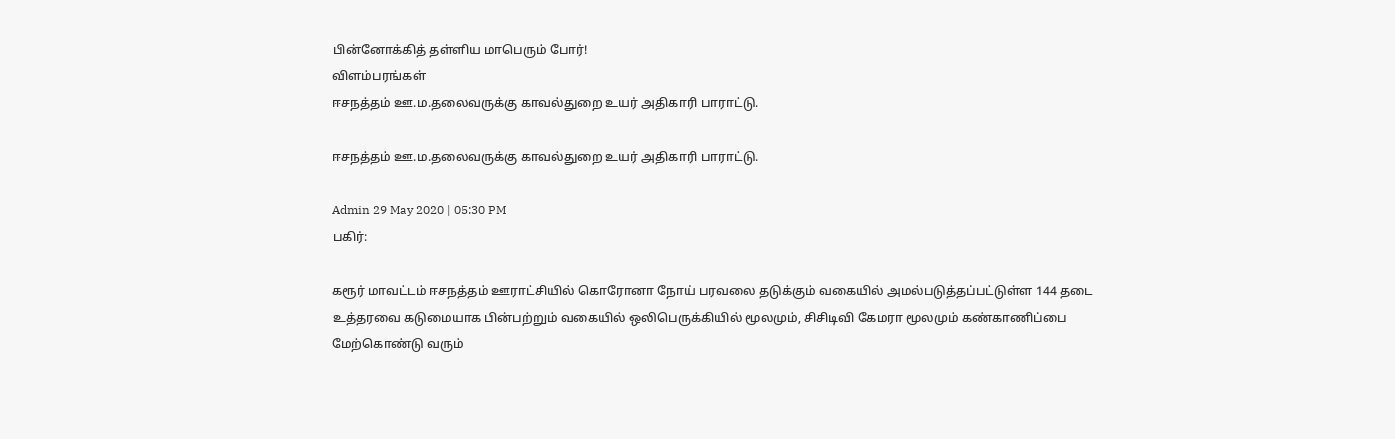பின்னோக்கித் தள்ளிய மாபெரும் போர்!
விளம்பரங்கள்
ஈசநத்தம் ஊ.ம.தலைவருக்கு காவல்துறை உயர் அதிகாரி பாராட்டு.

ஈசநத்தம் ஊ.ம.தலைவருக்கு காவல்துறை உயர் அதிகாரி பாராட்டு.

Admin 29 May 2020 | 05:30 PM
பகிர்:

கரூர் மாவட்டம் ஈசநத்தம் ஊராட்சியில் கொரோனா நோய் பரவலை தடுக்கும் வகையில் அமல்படுத்தப்பட்டுள்ள 144 தடை உத்தரவை கடுமையாக பின்பற்றும் வகையில் ஒலிபெருக்கியில் மூலமும், சிசிடிவி கேமரா மூலமும் கண்காணிப்பை மேற்கொண்டு வரும்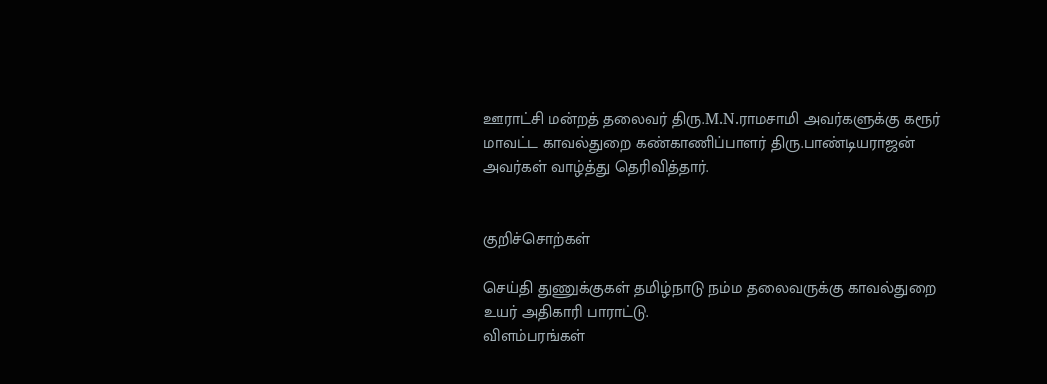ஊராட்சி மன்றத் தலைவர் திரு.M.N.ராமசாமி அவர்களுக்கு கரூர் மாவட்ட காவல்துறை கண்காணிப்பாளர் திரு.பாண்டியராஜன் அவர்கள் வாழ்த்து தெரிவித்தார்.


குறிச்சொற்கள்

செய்தி துணுக்குகள் தமிழ்நாடு நம்ம தலைவருக்கு காவல்துறை உயர் அதிகாரி பாராட்டு.
விளம்பரங்கள்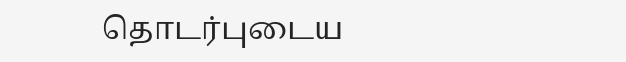தொடர்புடைய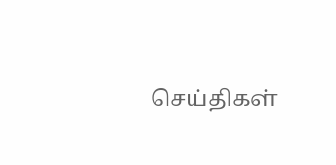செய்திகள்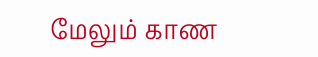மேலும் காண